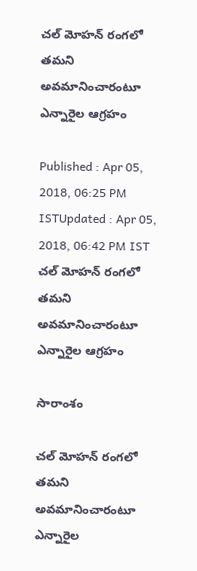చల్ మోహన్ రంగలో తమని అవమానించారంటూ ఎన్నారైల ఆగ్రహం

Published : Apr 05, 2018, 06:25 PM ISTUpdated : Apr 05, 2018, 06:42 PM IST
చల్ మోహన్ రంగలో తమని అవమానించారంటూ ఎన్నారైల ఆగ్రహం

సారాంశం

చల్ మోహన్ రంగలో తమని అవమానించారంటూ ఎన్నారైల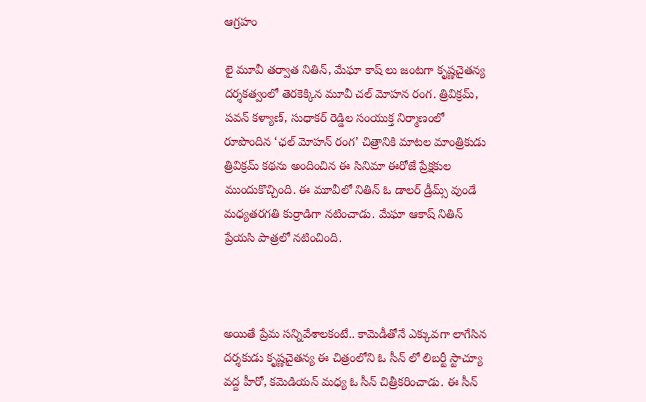ఆగ్రహం

లై మూవీ తర్వాత నితిన్, మేఘా కాష్ లు జంటగా కృష్ణచైతన్య దర్శకత్వంలో తెరకెక్కిన మూవీ చల్ మోహన రంగ. త్రివిక్రమ్, పవన్ కళ్యాణ్, సుధాకర్ రెడ్డిల సంయుక్త నిర్మాణంలో రూపొందిన ‘ఛల్ మోహన్ రంగ’ చిత్రానికి మాటల మాంత్రికుడు త్రివిక్రమ్ కథను అందించిన ఈ సినిమా ఈరోజే ప్రేక్షకుల ముందుకొచ్చింది. ఈ మూవీలో నితిన్ ఓ డాలర్ డ్రీమ్స్ వుండే మధ్యతరగతి కుర్రాడిగా నటించాడు. మేఘా ఆకాష్ నితిన్ ప్రేయసి పాత్రలో నటించింది.



అయితే ప్రేమ సన్నివేశాలకంటే.. కామెడీతోనే ఎక్కువగా లాగేసిన దర్శకుడు కృష్ణచైతన్య ఈ చిత్రంలోని ఓ సీన్ లో లిబర్టీ స్టాచ్యూ వద్ద హీరో, కమెడియన్ మధ్య ఓ సీన్ చిత్రీకరించాడు. ఈ సీన్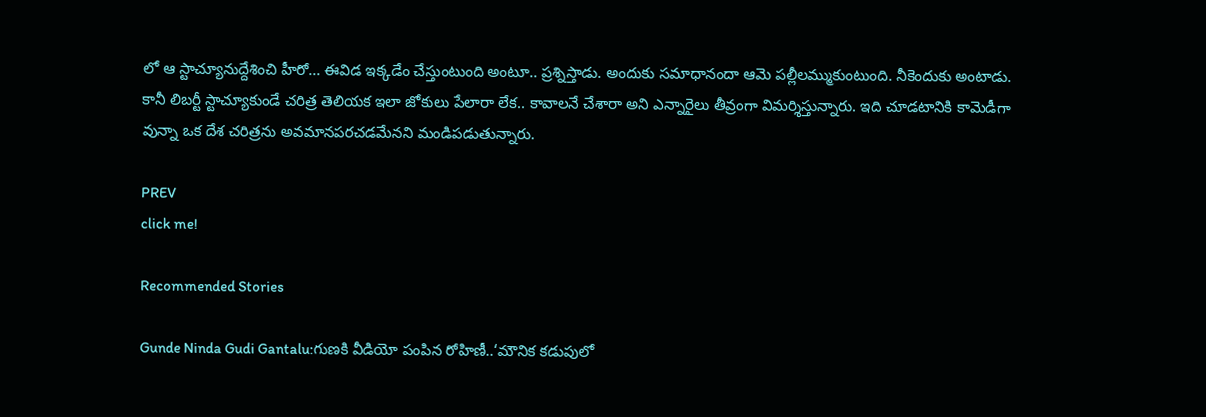లో ఆ స్టాచ్యూనుద్దేశించి హీరో... ఈవిడ ఇక్కడేం చేస్తుంటుంది అంటూ.. ప్రశ్నిస్తాడు. అందుకు సమాధానందా ఆమె పల్లీలమ్ముకుంటుంది. నీకెందుకు అంటాడు. కానీ లిబర్టీ స్టాచ్యూకుండే చరిత్ర తెలియక ఇలా జోకులు పేలారా లేక.. కావాలనే చేశారా అని ఎన్నారైలు తీవ్రంగా విమర్శిస్తున్నారు. ఇది చూడటానికి కామెడీగా వున్నా ఒక దేశ చరిత్రను అవమానపరచడమేనని మండిపడుతున్నారు.

PREV
click me!

Recommended Stories

Gunde Ninda Gudi Gantalu:గుణకి వీడియో పంపిన రోహిణీ..‘మౌనిక కడుపులో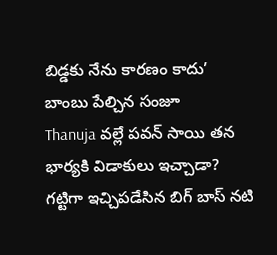బిడ్డకు నేను కారణం కాదు’ బాంబు పేల్చిన సంజూ
Thanuja వల్లే పవన్‌ సాయి తన భార్యకి విడాకులు ఇచ్చాడా? గట్టిగా ఇచ్చిపడేసిన బిగ్‌ బాస్‌ నటి